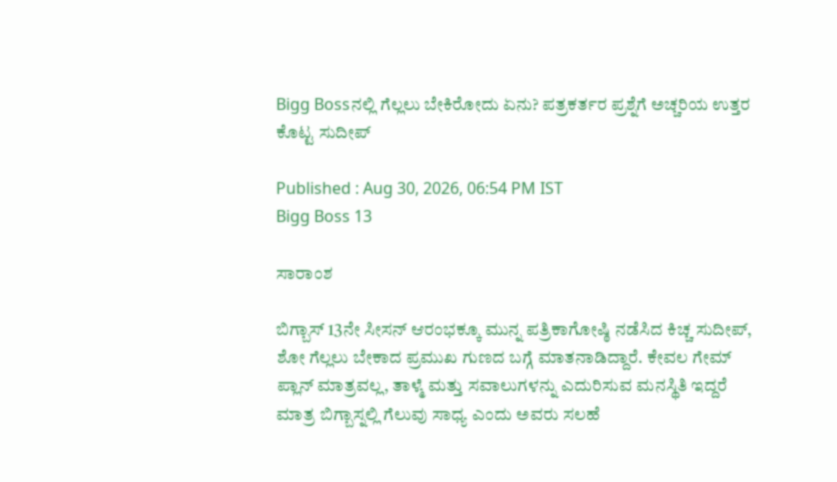Bigg Bossನಲ್ಲಿ ಗೆಲ್ಲಲು ಬೇಕಿರೋದು ಏನು? ಪತ್ರಕರ್ತರ ಪ್ರಶ್ನೆಗೆ ಅಚ್ಚರಿಯ ಉತ್ತರ ಕೊಟ್ಟ ಸುದೀಪ್

Published : Aug 30, 2026, 06:54 PM IST
Bigg Boss 13

ಸಾರಾಂಶ

ಬಿಗ್ಬಾಸ್ 13ನೇ ಸೀಸನ್ ಆರಂಭಕ್ಕೂ ಮುನ್ನ ಪತ್ರಿಕಾಗೋಷ್ಠಿ ನಡೆಸಿದ ಕಿಚ್ಚ ಸುದೀಪ್, ಶೋ ಗೆಲ್ಲಲು ಬೇಕಾದ ಪ್ರಮುಖ ಗುಣದ ಬಗ್ಗೆ ಮಾತನಾಡಿದ್ದಾರೆ. ಕೇವಲ ಗೇಮ್ ಪ್ಲಾನ್ ಮಾತ್ರವಲ್ಲ, ತಾಳ್ಮೆ ಮತ್ತು ಸವಾಲುಗಳನ್ನು ಎದುರಿಸುವ ಮನಸ್ಥಿತಿ ಇದ್ದರೆ ಮಾತ್ರ ಬಿಗ್ಬಾಸ್ನಲ್ಲಿ ಗೆಲುವು ಸಾಧ್ಯ ಎಂದು ಅವರು ಸಲಹೆ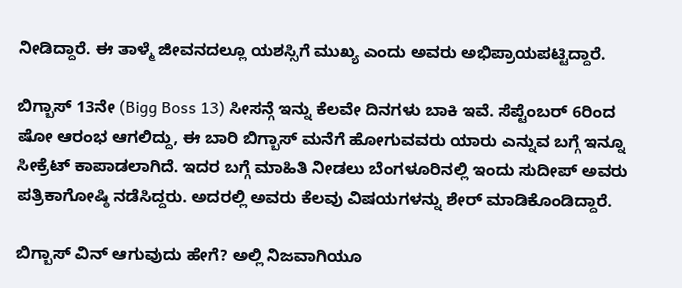ನೀಡಿದ್ದಾರೆ. ಈ ತಾಳ್ಮೆ ಜೀವನದಲ್ಲೂ ಯಶಸ್ಸಿಗೆ ಮುಖ್ಯ ಎಂದು ಅವರು ಅಭಿಪ್ರಾಯಪಟ್ಟಿದ್ದಾರೆ.

ಬಿಗ್ಬಾಸ್ 13ನೇ (Bigg Boss 13) ಸೀಸನ್ಗೆ ಇನ್ನು ಕೆಲವೇ ದಿನಗಳು ಬಾಕಿ ಇವೆ. ಸೆಪ್ಟೆಂಬರ್ 6ರಿಂದ ಷೋ ಆರಂಭ ಆಗಲಿದ್ದು, ಈ ಬಾರಿ ಬಿಗ್ಬಾಸ್ ಮನೆಗೆ ಹೋಗುವವರು ಯಾರು ಎನ್ನುವ ಬಗ್ಗೆ ಇನ್ನೂ ಸೀಕ್ರೆಟ್ ಕಾಪಾಡಲಾಗಿದೆ. ಇದರ ಬಗ್ಗೆ ಮಾಹಿತಿ ನೀಡಲು ಬೆಂಗಳೂರಿನಲ್ಲಿ ಇಂದು ಸುದೀಪ್ ಅವರು ಪತ್ರಿಕಾಗೋಷ್ಠಿ ನಡೆಸಿದ್ದರು. ಅದರಲ್ಲಿ ಅವರು ಕೆಲವು ವಿಷಯಗಳನ್ನು ಶೇರ್ ಮಾಡಿಕೊಂಡಿದ್ದಾರೆ.

ಬಿಗ್ಬಾಸ್ ವಿನ್ ಆಗುವುದು ಹೇಗೆ? ಅಲ್ಲಿ ನಿಜವಾಗಿಯೂ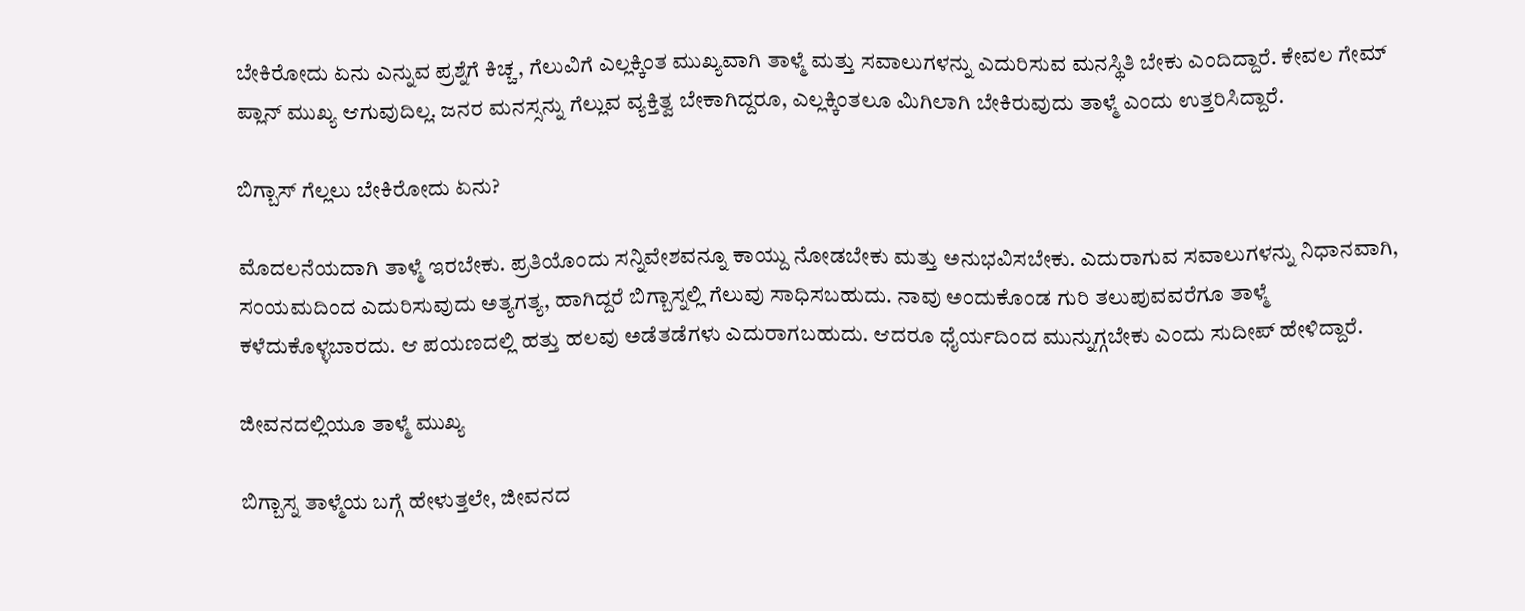ಬೇಕಿರೋದು ಏನು ಎನ್ನುವ ಪ್ರಶ್ನೆಗೆ ಕಿಚ್ಚ, ಗೆಲುವಿಗೆ ಎಲ್ಲಕ್ಕಿಂತ ಮುಖ್ಯವಾಗಿ ತಾಳ್ಮೆ ಮತ್ತು ಸವಾಲುಗಳನ್ನು ಎದುರಿಸುವ ಮನಸ್ಥಿತಿ ಬೇಕು ಎಂದಿದ್ದಾರೆ. ಕೇವಲ ಗೇಮ್ ಪ್ಲಾನ್ ಮುಖ್ಯ ಆಗುವುದಿಲ್ಲ. ಜನರ ಮನಸ್ಸನ್ನು ಗೆಲ್ಲುವ ವ್ಯಕ್ತಿತ್ವ ಬೇಕಾಗಿದ್ದರೂ, ಎಲ್ಲಕ್ಕಿಂತಲೂ ಮಿಗಿಲಾಗಿ ಬೇಕಿರುವುದು ತಾಳ್ಮೆ ಎಂದು ಉತ್ತರಿಸಿದ್ದಾರೆ.

ಬಿಗ್ಬಾಸ್ ಗೆಲ್ಲಲು ಬೇಕಿರೋದು ಏನು?

ಮೊದಲನೆಯದಾಗಿ ತಾಳ್ಮೆ ಇರಬೇಕು. ಪ್ರತಿಯೊಂದು ಸನ್ನಿವೇಶವನ್ನೂ ಕಾಯ್ದು ನೋಡಬೇಕು ಮತ್ತು ಅನುಭವಿಸಬೇಕು. ಎದುರಾಗುವ ಸವಾಲುಗಳನ್ನು ನಿಧಾನವಾಗಿ, ಸಂಯಮದಿಂದ ಎದುರಿಸುವುದು ಅತ್ಯಗತ್ಯ, ಹಾಗಿದ್ದರೆ ಬಿಗ್ಬಾಸ್ನಲ್ಲಿ ಗೆಲುವು ಸಾಧಿಸಬಹುದು. ನಾವು ಅಂದುಕೊಂಡ ಗುರಿ ತಲುಪುವವರೆಗೂ ತಾಳ್ಮೆ ಕಳೆದುಕೊಳ್ಳಬಾರದು. ಆ ಪಯಣದಲ್ಲಿ ಹತ್ತು ಹಲವು ಅಡೆತಡೆಗಳು ಎದುರಾಗಬಹುದು. ಆದರೂ ಧೈರ್ಯದಿಂದ ಮುನ್ನುಗ್ಗಬೇಕು ಎಂದು ಸುದೀಪ್ ಹೇಳಿದ್ದಾರೆ.

ಜೀವನದಲ್ಲಿಯೂ ತಾಳ್ಮೆ ಮುಖ್ಯ

ಬಿಗ್ಬಾಸ್ನ ತಾಳ್ಮೆಯ ಬಗ್ಗೆ ಹೇಳುತ್ತಲೇ, ಜೀವನದ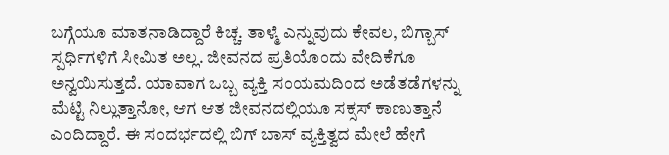ಬಗ್ಗೆಯೂ ಮಾತನಾಡಿದ್ದಾರೆ ಕಿಚ್ಚ. ತಾಳ್ಮೆ ಎನ್ನುವುದು ಕೇವಲ, ಬಿಗ್ಬಾಸ್ ಸ್ಪರ್ಧಿಗಳಿಗೆ ಸೀಮಿತ ಅಲ್ಲ. ಜೀವನದ ಪ್ರತಿಯೊಂದು ವೇದಿಕೆಗೂ ಅನ್ವಯಿಸುತ್ತದೆ. ಯಾವಾಗ ಒಬ್ಬ ವ್ಯಕ್ತಿ ಸಂಯಮದಿಂದ ಅಡೆತಡೆಗಳನ್ನು ಮೆಟ್ಟಿ ನಿಲ್ಲುತ್ತಾನೋ, ಆಗ ಆತ ಜೀವನದಲ್ಲಿಯೂ ಸಕ್ಸಸ್ ಕಾಣುತ್ತಾನೆ ಎಂದಿದ್ದಾರೆ. ಈ ಸಂದರ್ಭದಲ್ಲಿ ಬಿಗ್‌ ಬಾಸ್‌ ವ್ಯಕ್ತಿತ್ವದ ಮೇಲೆ ಹೇಗೆ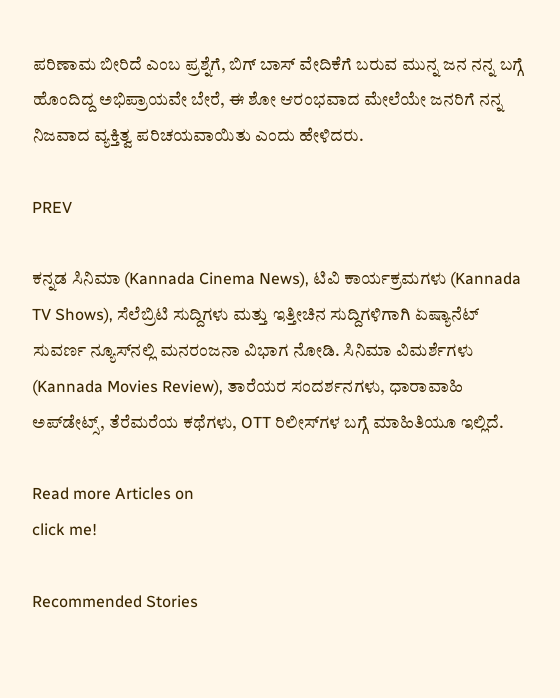ಪರಿಣಾಮ ಬೀರಿದೆ ಎಂಬ ಪ್ರಶ್ನೆಗೆ, ಬಿಗ್ ಬಾಸ್ ವೇದಿಕೆಗೆ ಬರುವ ಮುನ್ನ ಜನ ನನ್ನ ಬಗ್ಗೆ ಹೊಂದಿದ್ದ ಅಭಿಪ್ರಾಯವೇ ಬೇರೆ, ಈ ಶೋ ಆರಂಭವಾದ ಮೇಲೆಯೇ ಜನರಿಗೆ ನನ್ನ ನಿಜವಾದ ವ್ಯಕ್ತಿತ್ವ ಪರಿಚಯವಾಯಿತು ಎಂದು ಹೇಳಿದರು.

PREV

ಕನ್ನಡ ಸಿನಿಮಾ (Kannada Cinema News), ಟಿವಿ ಕಾರ್ಯಕ್ರಮಗಳು (Kannada TV Shows), ಸೆಲೆಬ್ರಿಟಿ ಸುದ್ದಿಗಳು ಮತ್ತು ಇತ್ತೀಚಿನ ಸುದ್ದಿಗಳಿಗಾಗಿ ಏಷ್ಯಾನೆಟ್ ಸುವರ್ಣ ನ್ಯೂಸ್‌ನಲ್ಲಿ ಮನರಂಜನಾ ವಿಭಾಗ ನೋಡಿ. ಸಿನಿಮಾ ವಿಮರ್ಶೆಗಳು (Kannada Movies Review), ತಾರೆಯರ ಸಂದರ್ಶನಗಳು, ಧಾರಾವಾಹಿ ಅಪ್‌ಡೇಟ್ಸ್‌, ತೆರೆಮರೆಯ ಕಥೆಗಳು, OTT ರಿಲೀಸ್‌ಗಳ ಬಗ್ಗೆ ಮಾಹಿತಿಯೂ ಇಲ್ಲಿದೆ.

Read more Articles on
click me!

Recommended Stories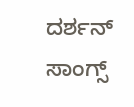ದರ್ಶನ್ ಸಾಂಗ್ಸ್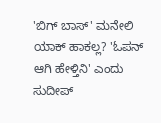'ಬಿಗ್ ಬಾಸ್' ಮನೇಲಿ ಯಾಕ್ ಹಾಕಲ್ಲ? 'ಓಪನ್ ಆಗಿ ಹೇಳ್ತಿನಿ' ಎಂದು ಸುದೀಪ್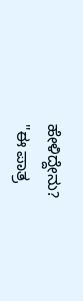ಹೇಳಿದ್ದೇನು?
"ಈ ಪಾತ್ರ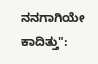ನನಗಾಗಿಯೇ ಕಾದಿತ್ತು":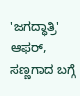'ಜಗದ್ಧಾತ್ರಿ' ಆಫರ್, ಸಣ್ಣಗಾದ ಬಗ್ಗೆ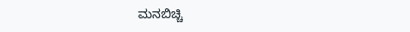ಮನಬಿಚ್ಚಿ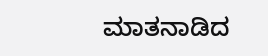ಮಾತನಾಡಿದ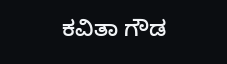ಕವಿತಾ ಗೌಡ